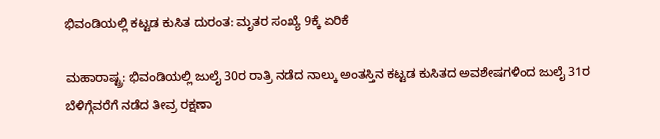ಭಿವಂಡಿಯಲ್ಲಿ ಕಟ್ಟಡ ಕುಸಿತ ದುರಂತ: ಮೃತರ ಸಂಖ್ಯೆ 9ಕ್ಕೆ ಏರಿಕೆ

ಮಹಾರಾಷ್ಟ್ರ: ಭಿವಂಡಿಯಲ್ಲಿ ಜುಲೈ 30ರ ರಾತ್ರಿ ನಡೆದ ನಾಲ್ಕು ಅಂತಸ್ತಿನ ಕಟ್ಟಡ ಕುಸಿತದ ಅವಶೇಷಗಳಿಂದ ಜುಲೈ 31ರ ಬೆಳಿಗ್ಗೆವರೆಗೆ ನಡೆದ ತೀವ್ರ ರಕ್ಷಣಾ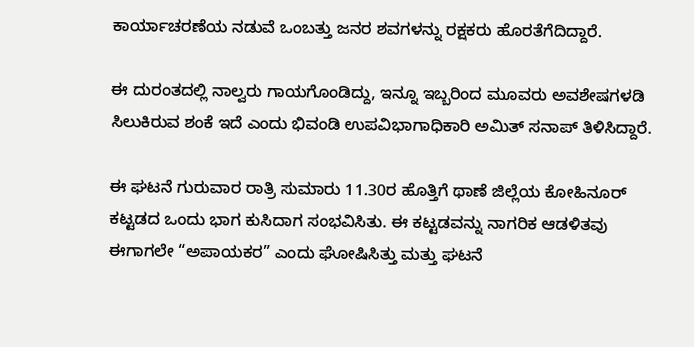ಕಾರ್ಯಾಚರಣೆಯ ನಡುವೆ ಒಂಬತ್ತು ಜನರ ಶವಗಳನ್ನು ರಕ್ಷಕರು ಹೊರತೆಗೆದಿದ್ದಾರೆ.

ಈ ದುರಂತದಲ್ಲಿ ನಾಲ್ವರು ಗಾಯಗೊಂಡಿದ್ದು, ಇನ್ನೂ ಇಬ್ಬರಿಂದ ಮೂವರು ಅವಶೇಷಗಳಡಿ ಸಿಲುಕಿರುವ ಶಂಕೆ ಇದೆ ಎಂದು ಭಿವಂಡಿ ಉಪವಿಭಾಗಾಧಿಕಾರಿ ಅಮಿತ್ ಸನಾಪ್ ತಿಳಿಸಿದ್ದಾರೆ.

ಈ ಘಟನೆ ಗುರುವಾರ ರಾತ್ರಿ ಸುಮಾರು 11.30ರ ಹೊತ್ತಿಗೆ ಥಾಣೆ ಜಿಲ್ಲೆಯ ಕೋಹಿನೂರ್ ಕಟ್ಟಡದ ಒಂದು ಭಾಗ ಕುಸಿದಾಗ ಸಂಭವಿಸಿತು. ಈ ಕಟ್ಟಡವನ್ನು ನಾಗರಿಕ ಆಡಳಿತವು ಈಗಾಗಲೇ “ಅಪಾಯಕರ” ಎಂದು ಘೋಷಿಸಿತ್ತು ಮತ್ತು ಘಟನೆ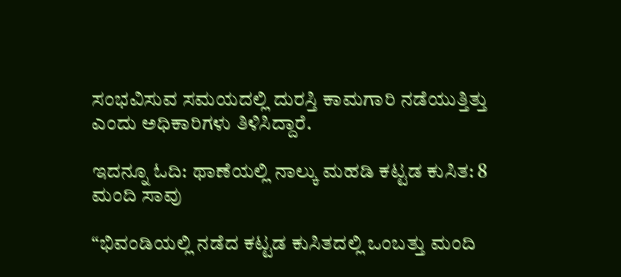ಸಂಭವಿಸುವ ಸಮಯದಲ್ಲಿ ದುರಸ್ತಿ ಕಾಮಗಾರಿ ನಡೆಯುತ್ತಿತ್ತು ಎಂದು ಅಧಿಕಾರಿಗಳು ತಿಳಿಸಿದ್ದಾರೆ.

ಇದನ್ನೂ ಓದಿ: ಥಾಣೆಯಲ್ಲಿ ನಾಲ್ಕು ಮಹಡಿ ಕಟ್ಟಡ ಕುಸಿತ: 8 ಮಂದಿ ಸಾವು

“ಭಿವಂಡಿಯಲ್ಲಿ ನಡೆದ ಕಟ್ಟಡ ಕುಸಿತದಲ್ಲಿ ಒಂಬತ್ತು ಮಂದಿ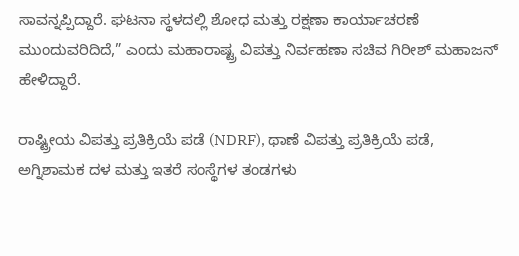ಸಾವನ್ನಪ್ಪಿದ್ದಾರೆ. ಘಟನಾ ಸ್ಥಳದಲ್ಲಿ ಶೋಧ ಮತ್ತು ರಕ್ಷಣಾ ಕಾರ್ಯಾಚರಣೆ ಮುಂದುವರಿದಿದೆ,” ಎಂದು ಮಹಾರಾಷ್ಟ್ರ ವಿಪತ್ತು ನಿರ್ವಹಣಾ ಸಚಿವ ಗಿರೀಶ್ ಮಹಾಜನ್ ಹೇಳಿದ್ದಾರೆ.

ರಾಷ್ಟ್ರೀಯ ವಿಪತ್ತು ಪ್ರತಿಕ್ರಿಯೆ ಪಡೆ (NDRF), ಥಾಣೆ ವಿಪತ್ತು ಪ್ರತಿಕ್ರಿಯೆ ಪಡೆ, ಅಗ್ನಿಶಾಮಕ ದಳ ಮತ್ತು ಇತರೆ ಸಂಸ್ಥೆಗಳ ತಂಡಗಳು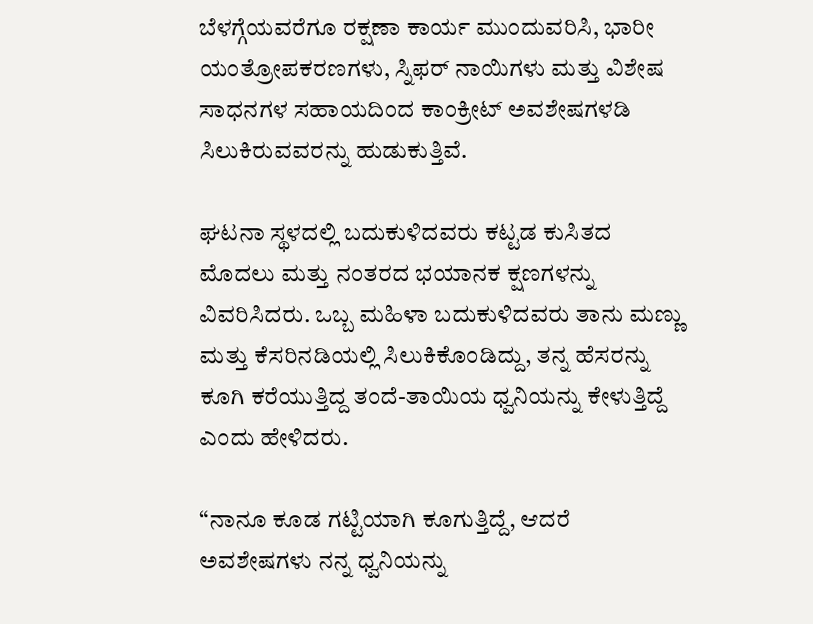ಬೆಳಗ್ಗೆಯವರೆಗೂ ರಕ್ಷಣಾ ಕಾರ್ಯ ಮುಂದುವರಿಸಿ, ಭಾರೀ ಯಂತ್ರೋಪಕರಣಗಳು, ಸ್ನಿಫರ್ ನಾಯಿಗಳು ಮತ್ತು ವಿಶೇಷ ಸಾಧನಗಳ ಸಹಾಯದಿಂದ ಕಾಂಕ್ರೀಟ್ ಅವಶೇಷಗಳಡಿ ಸಿಲುಕಿರುವವರನ್ನು ಹುಡುಕುತ್ತಿವೆ.

ಘಟನಾ ಸ್ಥಳದಲ್ಲಿ ಬದುಕುಳಿದವರು ಕಟ್ಟಡ ಕುಸಿತದ ಮೊದಲು ಮತ್ತು ನಂತರದ ಭಯಾನಕ ಕ್ಷಣಗಳನ್ನು ವಿವರಿಸಿದರು. ಒಬ್ಬ ಮಹಿಳಾ ಬದುಕುಳಿದವರು ತಾನು ಮಣ್ಣು ಮತ್ತು ಕೆಸರಿನಡಿಯಲ್ಲಿ ಸಿಲುಕಿಕೊಂಡಿದ್ದು, ತನ್ನ ಹೆಸರನ್ನು ಕೂಗಿ ಕರೆಯುತ್ತಿದ್ದ ತಂದೆ-ತಾಯಿಯ ಧ್ವನಿಯನ್ನು ಕೇಳುತ್ತಿದ್ದೆ ಎಂದು ಹೇಳಿದರು.

“ನಾನೂ ಕೂಡ ಗಟ್ಟಿಯಾಗಿ ಕೂಗುತ್ತಿದ್ದೆ, ಆದರೆ ಅವಶೇಷಗಳು ನನ್ನ ಧ್ವನಿಯನ್ನು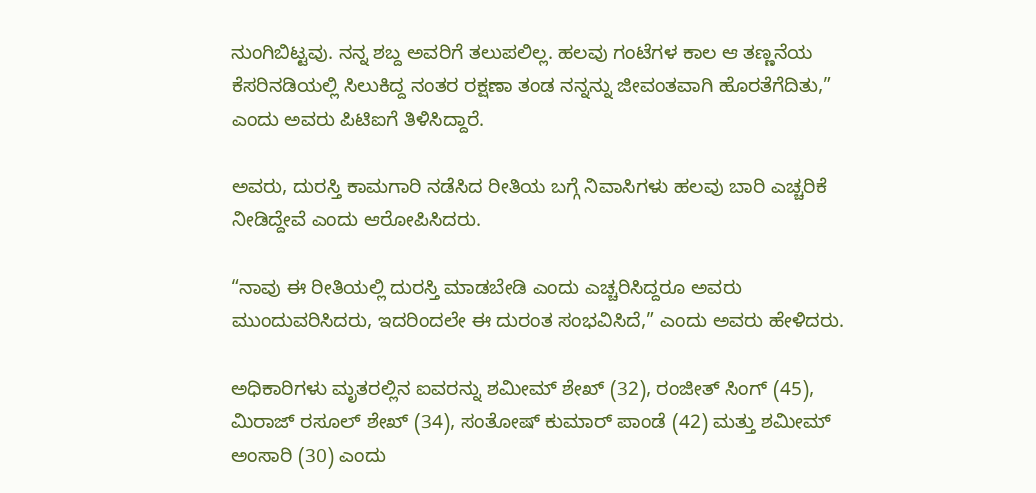ನುಂಗಿಬಿಟ್ಟವು. ನನ್ನ ಶಬ್ದ ಅವರಿಗೆ ತಲುಪಲಿಲ್ಲ. ಹಲವು ಗಂಟೆಗಳ ಕಾಲ ಆ ತಣ್ಣನೆಯ ಕೆಸರಿನಡಿಯಲ್ಲಿ ಸಿಲುಕಿದ್ದ ನಂತರ ರಕ್ಷಣಾ ತಂಡ ನನ್ನನ್ನು ಜೀವಂತವಾಗಿ ಹೊರತೆಗೆದಿತು,” ಎಂದು ಅವರು ಪಿಟಿಐಗೆ ತಿಳಿಸಿದ್ದಾರೆ.

ಅವರು, ದುರಸ್ತಿ ಕಾಮಗಾರಿ ನಡೆಸಿದ ರೀತಿಯ ಬಗ್ಗೆ ನಿವಾಸಿಗಳು ಹಲವು ಬಾರಿ ಎಚ್ಚರಿಕೆ ನೀಡಿದ್ದೇವೆ ಎಂದು ಆರೋಪಿಸಿದರು.

“ನಾವು ಈ ರೀತಿಯಲ್ಲಿ ದುರಸ್ತಿ ಮಾಡಬೇಡಿ ಎಂದು ಎಚ್ಚರಿಸಿದ್ದರೂ ಅವರು ಮುಂದುವರಿಸಿದರು, ಇದರಿಂದಲೇ ಈ ದುರಂತ ಸಂಭವಿಸಿದೆ,” ಎಂದು ಅವರು ಹೇಳಿದರು.

ಅಧಿಕಾರಿಗಳು ಮೃತರಲ್ಲಿನ ಐವರನ್ನು ಶಮೀಮ್ ಶೇಖ್ (32), ರಂಜೀತ್ ಸಿಂಗ್ (45), ಮಿರಾಜ್ ರಸೂಲ್ ಶೇಖ್ (34), ಸಂತೋಷ್ ಕುಮಾರ್ ಪಾಂಡೆ (42) ಮತ್ತು ಶಮೀಮ್ ಅಂಸಾರಿ (30) ಎಂದು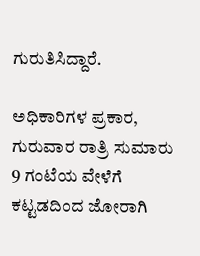ಗುರುತಿಸಿದ್ದಾರೆ.

ಅಧಿಕಾರಿಗಳ ಪ್ರಕಾರ, ಗುರುವಾರ ರಾತ್ರಿ ಸುಮಾರು 9 ಗಂಟೆಯ ವೇಳೆಗೆ ಕಟ್ಟಡದಿಂದ ಜೋರಾಗಿ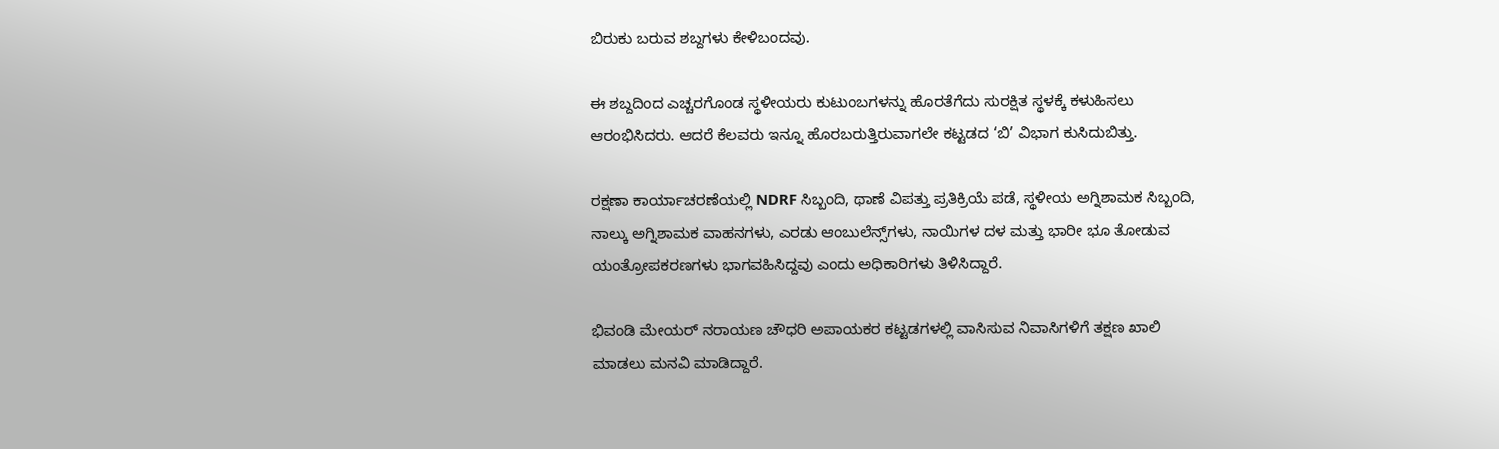ಬಿರುಕು ಬರುವ ಶಬ್ದಗಳು ಕೇಳಿಬಂದವು.

ಈ ಶಬ್ದದಿಂದ ಎಚ್ಚರಗೊಂಡ ಸ್ಥಳೀಯರು ಕುಟುಂಬಗಳನ್ನು ಹೊರತೆಗೆದು ಸುರಕ್ಷಿತ ಸ್ಥಳಕ್ಕೆ ಕಳುಹಿಸಲು ಆರಂಭಿಸಿದರು. ಆದರೆ ಕೆಲವರು ಇನ್ನೂ ಹೊರಬರುತ್ತಿರುವಾಗಲೇ ಕಟ್ಟಡದ ‘ಬಿ’ ವಿಭಾಗ ಕುಸಿದುಬಿತ್ತು.

ರಕ್ಷಣಾ ಕಾರ್ಯಾಚರಣೆಯಲ್ಲಿ NDRF ಸಿಬ್ಬಂದಿ, ಥಾಣೆ ವಿಪತ್ತು ಪ್ರತಿಕ್ರಿಯೆ ಪಡೆ, ಸ್ಥಳೀಯ ಅಗ್ನಿಶಾಮಕ ಸಿಬ್ಬಂದಿ, ನಾಲ್ಕು ಅಗ್ನಿಶಾಮಕ ವಾಹನಗಳು, ಎರಡು ಆಂಬುಲೆನ್ಸ್‌ಗಳು, ನಾಯಿಗಳ ದಳ ಮತ್ತು ಭಾರೀ ಭೂ ತೋಡುವ ಯಂತ್ರೋಪಕರಣಗಳು ಭಾಗವಹಿಸಿದ್ದವು ಎಂದು ಅಧಿಕಾರಿಗಳು ತಿಳಿಸಿದ್ದಾರೆ.

ಭಿವಂಡಿ ಮೇಯರ್ ನರಾಯಣ ಚೌಧರಿ ಅಪಾಯಕರ ಕಟ್ಟಡಗಳಲ್ಲಿ ವಾಸಿಸುವ ನಿವಾಸಿಗಳಿಗೆ ತಕ್ಷಣ ಖಾಲಿ ಮಾಡಲು ಮನವಿ ಮಾಡಿದ್ದಾರೆ.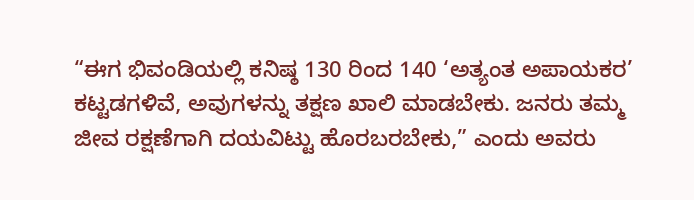“ಈಗ ಭಿವಂಡಿಯಲ್ಲಿ ಕನಿಷ್ಠ 130 ರಿಂದ 140 ‘ಅತ್ಯಂತ ಅಪಾಯಕರ’ ಕಟ್ಟಡಗಳಿವೆ, ಅವುಗಳನ್ನು ತಕ್ಷಣ ಖಾಲಿ ಮಾಡಬೇಕು. ಜನರು ತಮ್ಮ ಜೀವ ರಕ್ಷಣೆಗಾಗಿ ದಯವಿಟ್ಟು ಹೊರಬರಬೇಕು,” ಎಂದು ಅವರು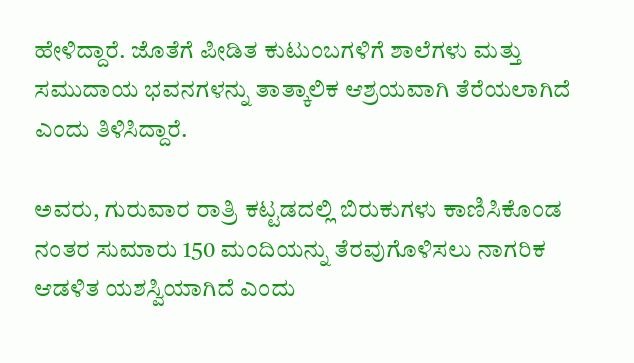ಹೇಳಿದ್ದಾರೆ. ಜೊತೆಗೆ ಪೀಡಿತ ಕುಟುಂಬಗಳಿಗೆ ಶಾಲೆಗಳು ಮತ್ತು ಸಮುದಾಯ ಭವನಗಳನ್ನು ತಾತ್ಕಾಲಿಕ ಆಶ್ರಯವಾಗಿ ತೆರೆಯಲಾಗಿದೆ ಎಂದು ತಿಳಿಸಿದ್ದಾರೆ.

ಅವರು, ಗುರುವಾರ ರಾತ್ರಿ ಕಟ್ಟಡದಲ್ಲಿ ಬಿರುಕುಗಳು ಕಾಣಿಸಿಕೊಂಡ ನಂತರ ಸುಮಾರು 150 ಮಂದಿಯನ್ನು ತೆರವುಗೊಳಿಸಲು ನಾಗರಿಕ ಆಡಳಿತ ಯಶಸ್ವಿಯಾಗಿದೆ ಎಂದು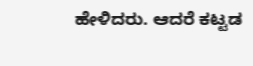ಹೇಳಿದರು. ಆದರೆ ಕಟ್ಟಡ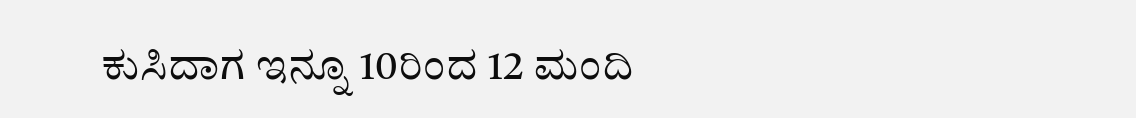ಕುಸಿದಾಗ ಇನ್ನೂ 10ರಿಂದ 12 ಮಂದಿ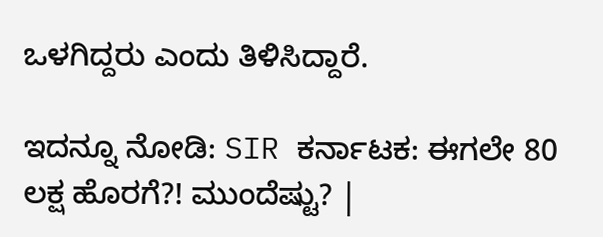ಒಳಗಿದ್ದರು ಎಂದು ತಿಳಿಸಿದ್ದಾರೆ.

ಇದನ್ನೂ ನೋಡಿ: SIR ಕರ್ನಾಟಕ: ಈಗಲೇ 80 ಲಕ್ಷ ಹೊರಗೆ?! ಮುಂದೆಷ್ಟು? |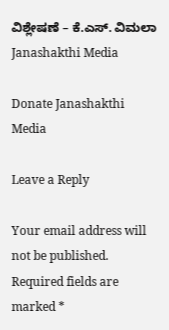ವಿಶ್ಲೇಷಣೆ – ಕೆ.ಎಸ್. ವಿಮಲಾ Janashakthi Media

Donate Janashakthi Media

Leave a Reply

Your email address will not be published. Required fields are marked *